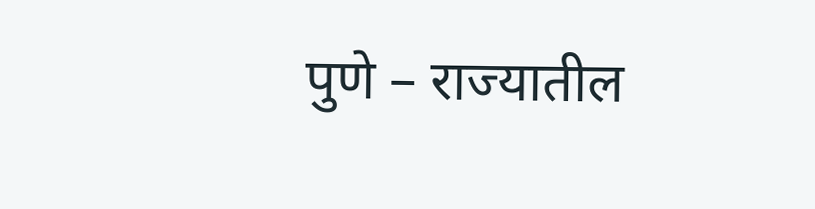पुणे – राज्यातील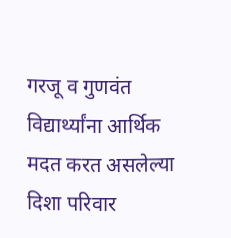गरजू व गुणवंत विद्यार्थ्यांना आर्थिक मदत करत असलेल्या दिशा परिवार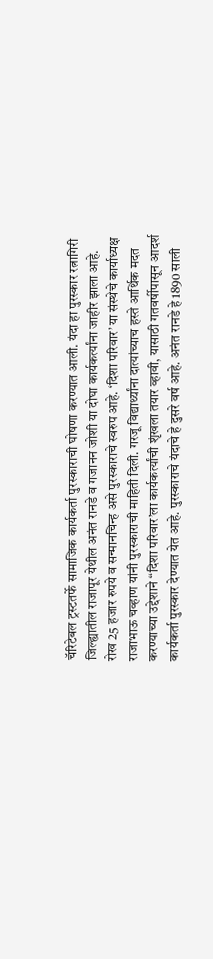चॅरिटेबल ट्रस्टतर्फे सामाजिक कार्यकर्ता पुरस्काराची घोषणा करण्यात आली. यंदा हा पुरस्कार रत्नागिरी जिल्ह्यातील राजापूर येथील अनंत रानडे व गजानन जोशी या दोघा कार्यकर्त्यांना जाहीर झाला आहे. रोख 25 हजार रुपये व सन्मानचिन्ह असे पुरस्काराचे स्वरुप आहे. ‘दिशा परिवार’ या संस्थेचे कार्याध्यक्ष राजाभाऊ चव्हाण यांनी पुरस्काराची माहिती दिली. गरजू विद्यार्थ्यांना दात्यांच्याच हस्ते आर्थिक मदत करण्याच्या उद्देशाने “दिशा परिवार’ला कार्यकर्त्यांची शृंखला तयार व्हावी, यासाठी गतवर्षीपासून आदर्श कार्यकर्ता पुरस्कार देण्यात येत आहे. पुरस्काराचे यंदाचे हे दुसरे वर्ष आहे. अनंत रानडे हे 1890 साली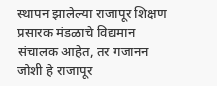स्थापन झालेल्या राजापूर शिक्षण प्रसारक मंडळाचे विद्यमान संचालक आहेत, तर गजानन जोशी हे राजापूर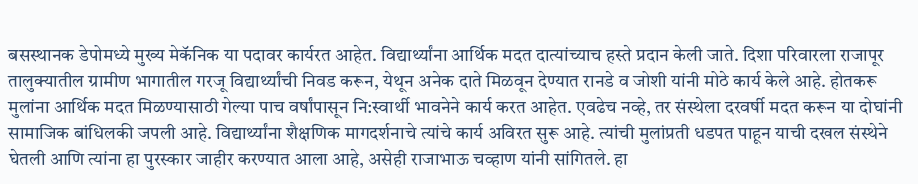बसस्थानक डेपोमध्ये मुख्य मेकॅनिक या पदावर कार्यरत आहेत. विद्यार्थ्यांना आर्थिक मदत दात्यांच्याच हस्ते प्रदान केली जाते. दिशा परिवारला राजापूर तालुक्यातील ग्रामीण भागातील गरजू विद्यार्थ्यांची निवड करून, येथून अनेक दाते मिळवून देण्यात रानडे व जोशी यांनी मोठे कार्य केले आहे. होतकरू मुलांना आर्थिक मदत मिळण्यासाठी गेल्या पाच वर्षांपासून नि:स्वार्थी भावनेने कार्य करत आहेत. एवढेच नव्हे, तर संस्थेला दरवर्षी मदत करून या दोघांनी सामाजिक बांधिलकी जपली आहे. विद्यार्थ्यांना शैक्षणिक मागदर्शनाचे त्यांचे कार्य अविरत सुरू आहे. त्यांची मुलांप्रती धडपत पाहून याची दखल संस्थेने घेतली आणि त्यांना हा पुरस्कार जाहीर करण्यात आला आहे, असेही राजाभाऊ चव्हाण यांनी सांगितले. हा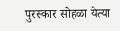पुरस्कार सोहळा येत्या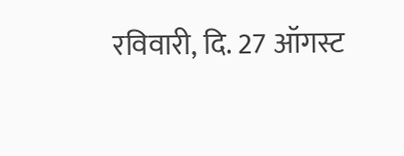रविवारी, दि. 27 ऑगस्ट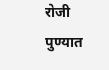रोजी पुण्यात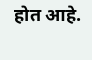होत आहे.